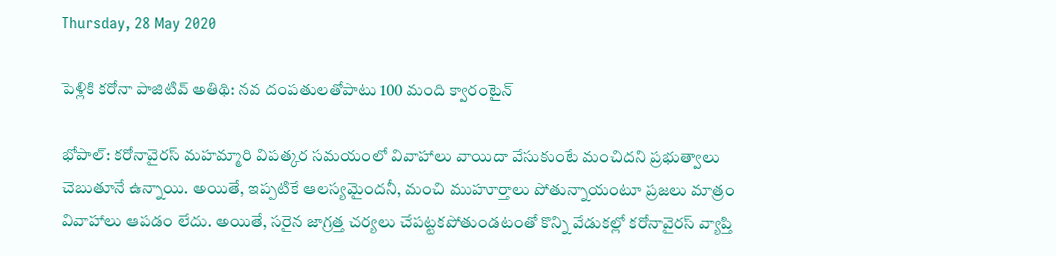Thursday, 28 May 2020

పెళ్లికి కరోనా పాజిటివ్ అతిథి: నవ దంపతులతోపాటు 100 మంది క్వారంటైన్

భోపాల్: కరోనావైరస్ మహమ్మారి విపత్కర సమయంలో వివాహాలు వాయిదా వేసుకుంటే మంచిదని ప్రభుత్వాలు చెబుతూనే ఉన్నాయి. అయితే, ఇప్పటికే ఆలస్యమైందనీ, మంచి ముహూర్తాలు పోతున్నాయంటూ ప్రజలు మాత్రం వివాహాలు ఆపడం లేదు. అయితే, సరైన జాగ్రత్త చర్యలు చేపట్టకపోతుండటంతో కొన్ని వేడుకల్లో కరోనావైరస్ వ్యాప్తి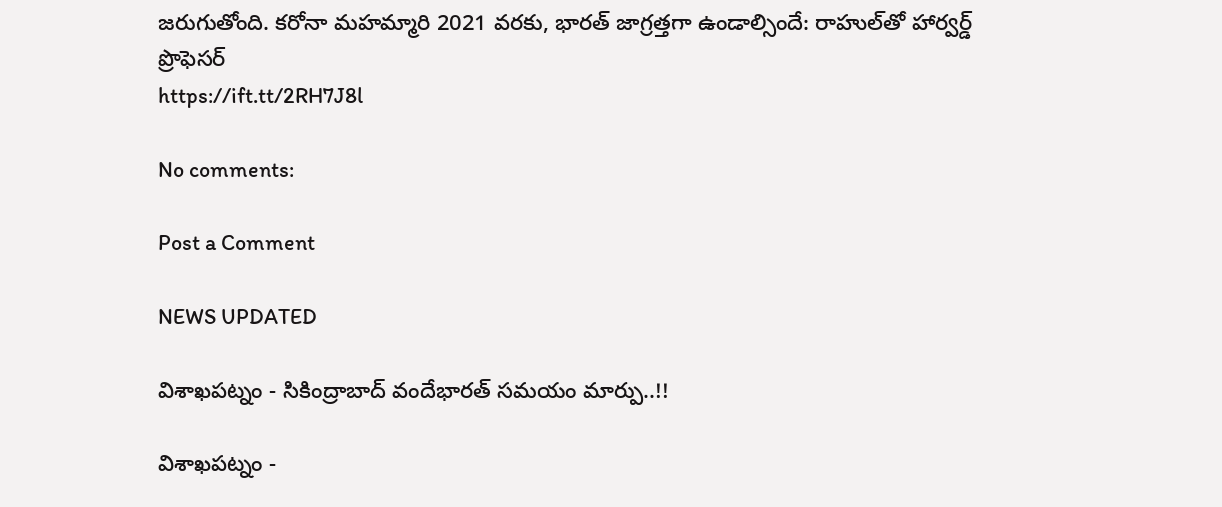జరుగుతోంది. కరోనా మహమ్మారి 2021 వరకు, భారత్ జాగ్రత్తగా ఉండాల్సిందే: రాహుల్‌తో హార్వర్డ్ ప్రొఫెసర్
https://ift.tt/2RH7J8l

No comments:

Post a Comment

NEWS UPDATED

విశాఖపట్నం - సికింద్రాబాద్ వందేభారత్ సమయం మార్పు..!!

విశాఖపట్నం -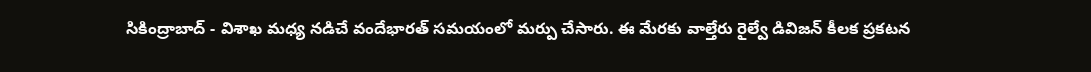సికింద్రాబాద్ - విశాఖ మధ్య నడిచే వందేభారత్ సమయంలో మర్పు చేసారు. ఈ మేరకు వాల్తేరు రైల్వే డివిజన్ కీలక ప్రకటన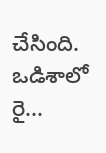చేసింది. ఒడిశాలో రై...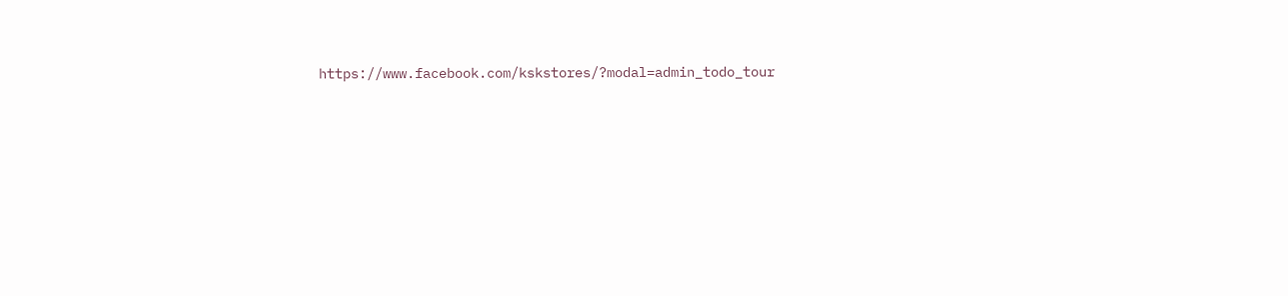https://www.facebook.com/kskstores/?modal=admin_todo_tour